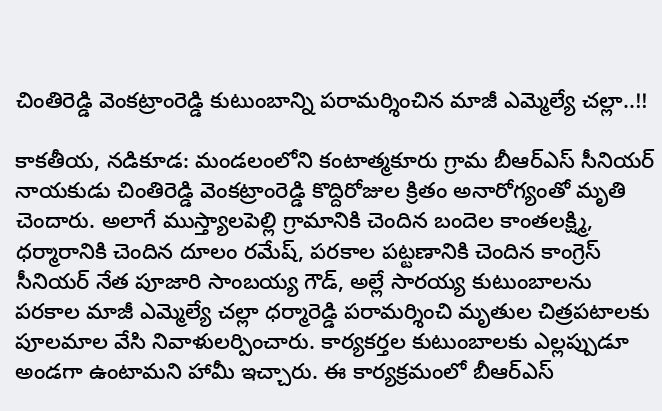చింతిరెడ్డి వెంకట్రాంరెడ్డి కుటుంబాన్ని పరామర్శించిన మాజీ ఎమ్మెల్యే చల్లా..!!

కాకతీయ, నడికూడ: మండలంలోని కంటాత్మకూరు గ్రామ బీఆర్ఎస్ సీనియర్ నాయకుడు చింతిరెడ్డి వెంకట్రాంరెడ్డి కొద్దిరోజుల క్రితం అనారోగ్యంతో మృతి చెందారు. అలాగే ముస్త్యాలపెల్లి గ్రామానికి చెందిన బందెల కాంతలక్ష్మి, ధర్మారానికి చెందిన దూలం రమేష్, పరకాల పట్టణానికి చెందిన కాంగ్రెస్ సీనియర్ నేత పూజారి సాంబయ్య గౌడ్, అల్లే సారయ్య కుటుంబాలను పరకాల మాజీ ఎమ్మెల్యే చల్లా ధర్మారెడ్డి పరామర్శించి మృతుల చిత్రపటాలకు పూలమాల వేసి నివాళులర్పించారు. కార్యకర్తల కుటుంబాలకు ఎల్లప్పుడూ అండగా ఉంటామని హామీ ఇచ్చారు. ఈ కార్యక్రమంలో బీఆర్ఎస్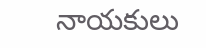నాయకులు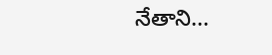నేతాని...